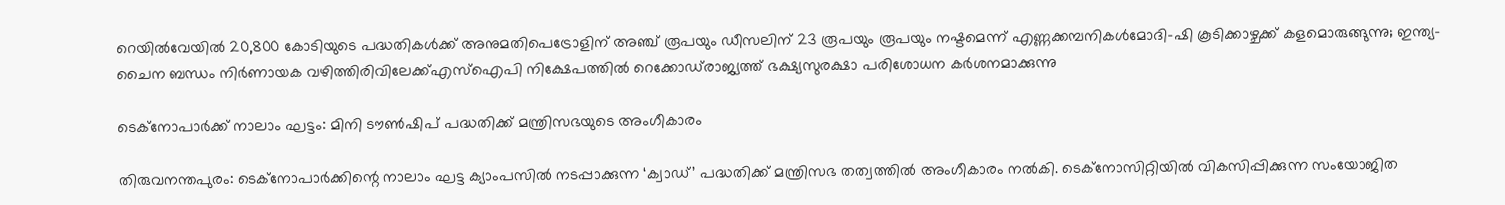റെയില്‍വേയില്‍ 20,800 കോടിയുടെ പദ്ധതികള്‍ക്ക് അനുമതിപെട്രോളിന് അഞ്ച് രൂപയും ഡീസലിന് 23 രൂപയും രൂപയും നഷ്ടമെന്ന് എണ്ണക്കമ്പനികൾമോദി-ഷി കൂടിക്കാഴ്ചക്ക് കളമൊരുങ്ങുന്നു; ഇന്ത്യ-ചൈന ബന്ധം നിര്‍ണായക വഴിത്തിരിവിലേക്ക്എസ്‌ഐപി നിക്ഷേപത്തില്‍ റെക്കോഡ്‌രാജ്യത്ത് ഭക്ഷ്യസുരക്ഷാ പരിശോധന കർശനമാക്കുന്നു

ടെക്നോപാർക്ക് നാലാം ഘട്ടം: മിനി ടൗൺഷിപ് പദ്ധതിക്ക് മന്ത്രിസഭയുടെ അംഗീകാരം

തിരുവനന്തപുരം: ടെക്നോപാർക്കിന്റെ നാലാം ഘട്ട ക്യാംപസിൽ നടപ്പാക്കുന്ന ‘ക്വാഡ്’ പദ്ധതിക്ക് മന്ത്രിസഭ തത്വത്തിൽ അംഗീകാരം നൽകി. ടെക്നോസിറ്റിയിൽ വികസിപ്പിക്കുന്ന സംയോജിത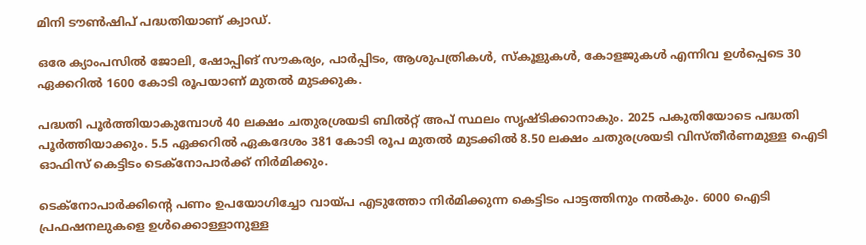മിനി ടൗൺഷിപ് പദ്ധതിയാണ് ക്വാഡ്.

ഒരേ ക്യാംപസിൽ ജോലി, ഷോപ്പിങ് സൗകര്യം, പാർപ്പിടം, ആശുപത്രികൾ, സ്കൂളുകൾ, കോളജുകൾ എന്നിവ ഉൾപ്പെടെ 30 ഏക്കറിൽ 1600 കോടി രൂപയാണ് മുതൽ മുടക്കുക.

പദ്ധതി പൂർത്തിയാകുമ്പോൾ 40 ലക്ഷം ചതുരശ്രയടി ബിൽറ്റ് അപ് സ്ഥലം സൃഷ്ടിക്കാനാകും. 2025 പകുതിയോടെ പദ്ധതി പൂർത്തിയാക്കും. 5.5 ഏക്കറിൽ ഏകദേശം 381 കോടി രൂപ മുതൽ മുടക്കിൽ 8.50 ലക്ഷം ചതുരശ്രയടി വിസ്തീർണമുള്ള ഐടി ഓഫിസ് കെട്ടിടം ടെക്നോപാർക്ക് നിർമിക്കും.

ടെക്നോപാർക്കിന്റെ പണം ഉപയോഗിച്ചോ വായ്പ എടുത്തോ നിർമിക്കുന്ന കെട്ടിടം പാട്ടത്തിനും നൽകും. 6000 ഐടി പ്രഫഷനലുകളെ ഉൾക്കൊള്ളാനുള്ള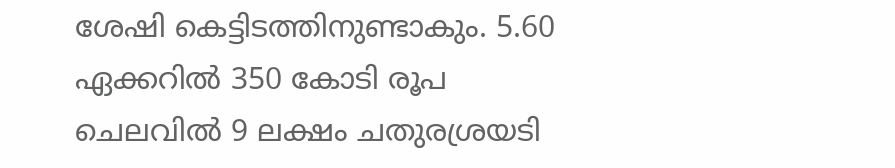ശേഷി കെട്ടിടത്തിനുണ്ടാകും. 5.60 ഏക്കറിൽ 350 കോടി രൂപ ചെലവിൽ 9 ലക്ഷം ചതുരശ്രയടി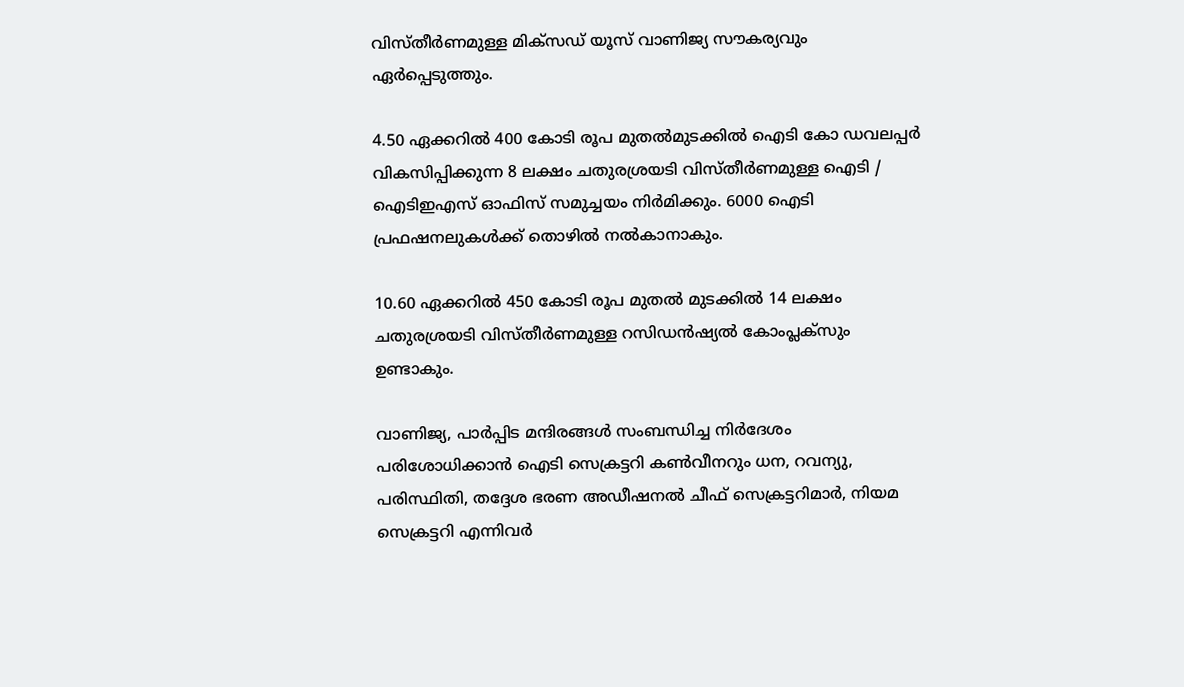വിസ്തീർണമുള്ള മിക്സഡ് യൂസ് വാണിജ്യ സൗകര്യവും ഏർപ്പെടുത്തും.

4.50 ഏക്കറിൽ 400 കോടി രൂപ മുതൽമുടക്കിൽ ഐടി കോ ഡവലപ്പർ വികസിപ്പിക്കുന്ന 8 ലക്ഷം ചതുരശ്രയടി വിസ്തീർണമുള്ള ഐടി / ഐടിഇഎസ് ഓഫിസ് സമുച്ചയം നിർമിക്കും. 6000 ഐടി പ്രഫഷനലുകൾക്ക് തൊഴിൽ നൽകാനാകും.

10.60 ഏക്കറിൽ 450 കോടി രൂപ മുതൽ മുടക്കിൽ 14 ലക്ഷം ചതുരശ്രയടി വിസ്തീർണമുള്ള റസിഡൻഷ്യൽ കോംപ്ലക്സും ഉണ്ടാകും.

വാണിജ്യ, പാർപ്പിട മന്ദിരങ്ങൾ സംബന്ധിച്ച നിർദേശം പരിശോധിക്കാൻ ഐടി സെക്രട്ടറി കൺവീനറും ധന, റവന്യു, പരിസ്ഥിതി, തദ്ദേശ ഭരണ അഡീഷനൽ ചീഫ് സെക്രട്ടറിമാർ, നിയമ സെക്രട്ടറി എന്നിവർ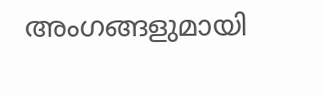അംഗങ്ങളുമായി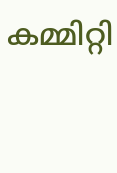കമ്മിറ്റി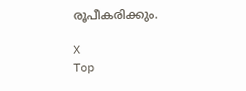രൂപീകരിക്കും.

X
Top